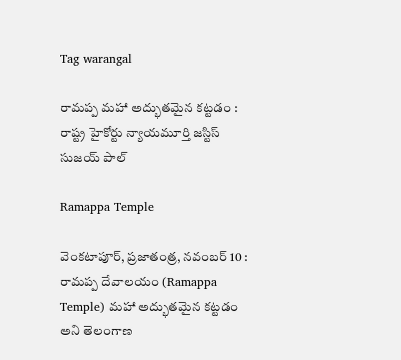Tag warangal

రామప్ప మహా అద్భుతమైన కట్టడం : రాష్ట్ర‌ హైకోర్టు న్యాయమూర్తి జస్టిస్ సుజయ్ పాల్

Ramappa Temple

వెంకటాపూర్, ప్రజాతంత్ర, నవంబర్ 10 : రామప్ప దేవాలయం (Ramappa Temple) మహా అద్భుతమైన కట్టడం అని తెలంగాణ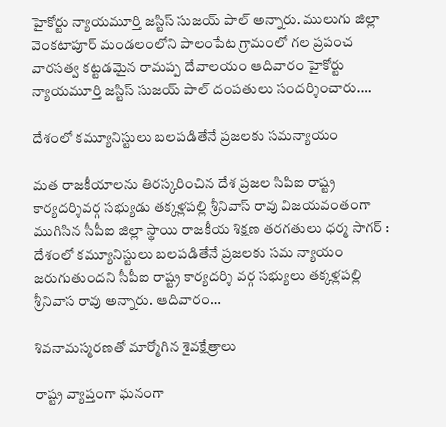హైకోర్టు న్యాయమూర్తి జస్టిస్ సుజయ్ పాల్ అన్నారు. ములుగు జిల్లా వెంకటాపూర్ మండలంలోని పాలంపేట గ్రామంలో గల ప్రపంచ వారసత్వ కట్టడమైన రామప్ప దేవాలయం ఆదివారం హైకోర్టు న్యాయమూర్తి జస్టిస్ సుజయ్ పాల్ దంపతులు సందర్శించారు.…

దేశంలో కమ్యూనిస్టులు బలపడితేనే ప్రజలకు సమన్యాయం

మత రాజకీయాలను తిరస్కరించిన దేశ ప్రజల సిపిఐ రాష్ట్ర కార్యదర్శివర్గ సభ్యుడు తక్కళ్లపల్లి శ్రీనివాస్ రావు విజయవంతంగా ముగిసిన సీపీఐ జిల్లా స్థాయి రాజకీయ శిక్షణ తరగతులు ధర్మ సాగర్ : దేశంలో కమ్యూనిస్టులు బలపడితేనే ప్రజలకు సమ న్యాయం జరుగుతుందని సీపీఐ రాష్ట్ర కార్యదర్శి వర్గ సభ్యులు తక్కళ్లపల్లి శ్రీనివాస రావు అన్నారు. ఆదివారం…

శివ‌నామ‌స్మ‌ర‌ణ‌తో మార్మోగిన శైవ‌క్షేత్రాలు

రాష్ట్ర వ్యాప్తంగా ఘ‌నంగా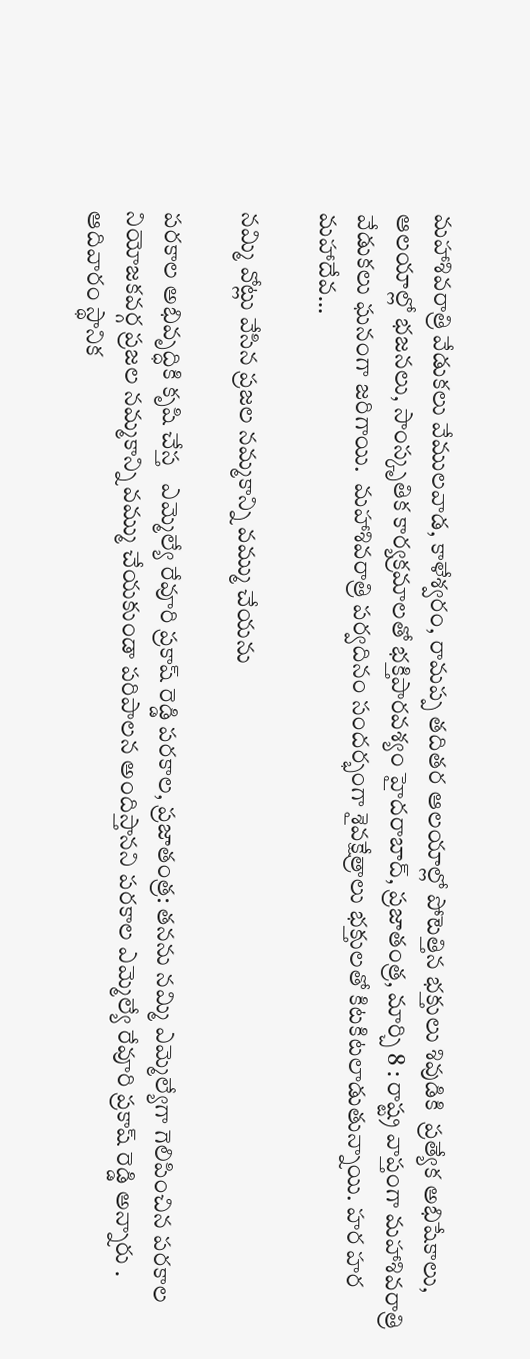మ‌హాశివ‌రాత్రి వేడుక‌లు వేముల‌వాడ‌, కాళేశ్వ‌రం, రామ‌ప్ప త‌దిత‌ర ఆల‌యాల్లో పోటెత్తిన భ‌క్తులు శివుడికి  ప్ర‌త్యేక అభిషేకాలు, ఆల‌యాల్లో భ‌జ‌న‌లు, సాంస్కృతిక కార్య‌క్ర‌మాల‌తో భ‌క్తిపార‌వ‌శ్యం హైద‌రాబాద్‌, ప్ర‌జాతంత్ర‌, మార్చి 8 : రాష్ట్ర వాప్తంగా మహాశివరాత్రి  వేడుకలు ఘనంగా జ‌రిగాయి.  మహాశివరాత్రి పర్వదినం సందర్భంగా శైవక్షేత్రాలు భక్తులతో కిటకిటలాడుతున్నాయి. హర హర మహాదేవ…

నమ్మి వోట్లు వేసిన ప్రజల నమ్మకాన్ని వమ్ము చేయను

పరకాల అభివృద్ధికి కృషి చేస్త   ఎమ్మెల్యే రేవూరి ప్రకాష్ రెడ్డి పరకాల, ప్రజాతంత్ర: తనను నమ్మి ఎమ్మెల్యేగా గెలిపించిన పరకాల నియోజకవర్గ ప్రజల నమ్మకాన్ని వమ్ము చేయకుండా పరిపాలన అందిస్తానని పరకాల ఎమ్మెల్యే రేవూరి ప్రకాష్ రెడ్డి అన్నారు . ఆదివారం స్థానిక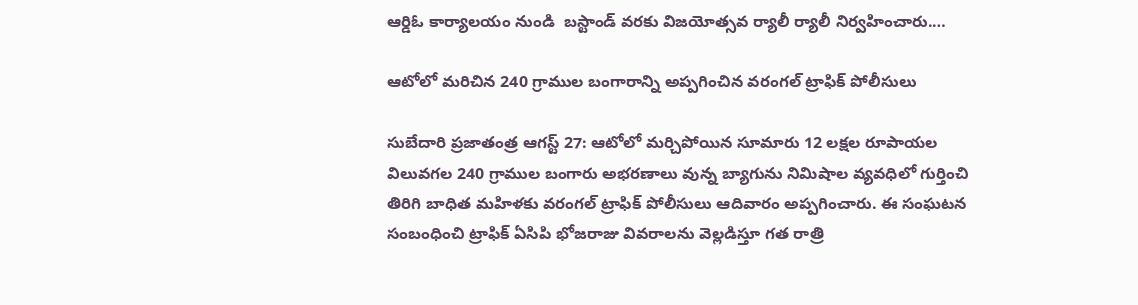ఆర్డిఓ కార్యాలయం నుండి  బస్టాండ్ వరకు విజయోత్సవ ర్యాలీ ర్యాలీ నిర్వహించారు.…

ఆటోలో మరిచిన 240 గ్రాముల బంగారాన్ని అప్పగించిన వరంగల్ ట్రాఫిక్ పోలీసులు

సుబేదారి ప్రజాతంత్ర ఆగస్ట్ 27: ఆటోలో మర్చిపోయిన సూమారు 12 లక్షల రూపాయల విలువగల 240 గ్రాముల బంగారు అభరణాలు వున్న బ్యాగును నిమిషాల వ్యవధిలో గుర్తించి తిరిగి బాధిత మహిళకు వరంగల్ ట్రాఫిక్ పోలీసులు ఆదివారం అప్పగించారు. ఈ సంఘటన సంబంధించి ట్రాఫిక్ ఏసిపి భోజరాజు వివరాలను వెల్లడిస్తూ గత రాత్రి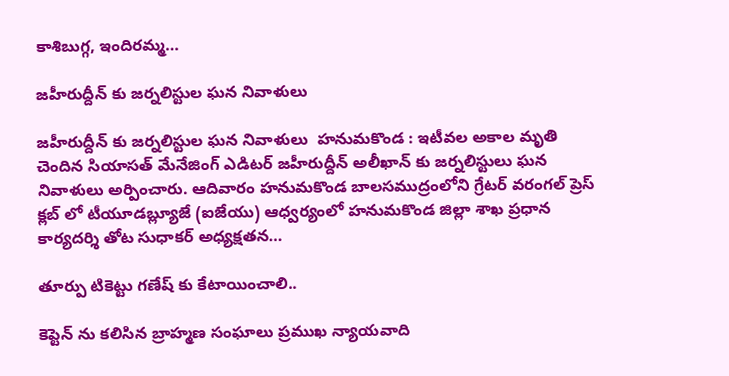కాశిబుగ్గ, ఇందిరమ్మ…

జహీరుద్దీన్ కు జర్నలిస్టుల ఘన నివాళులు

జహీరుద్దీన్ కు జర్నలిస్టుల ఘన నివాళులు  హనుమకొండ : ఇటీవల అకాల మృతి చెందిన సియాసత్ మేనేజింగ్ ఎడిటర్ జహీరుద్దీన్ అలీఖాన్ కు జర్నలిస్టులు ఘన నివాళులు అర్పించారు. ఆదివారం హనుమకొండ బాలసముద్రంలోని గ్రేటర్ వరంగల్ ప్రెస్ క్లబ్ లో టీయూడబ్ల్యూజే (ఐజేయు) ఆధ్వర్యంలో హనుమకొండ జిల్లా శాఖ ప్రధాన కార్యదర్శి తోట సుధాకర్ అధ్యక్షతన…

తూర్పు టికెట్టు గణేష్ కు కేటాయించాలి..

కెప్టెన్ ను కలిసిన బ్రాహ్మణ సంఘాలు ప్రముఖ న్యాయవాది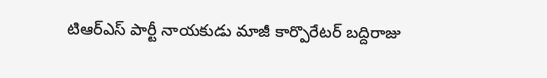టిఆర్ఎస్ పార్టీ నాయకుడు మాజీ కార్పొరేటర్ బద్దిరాజు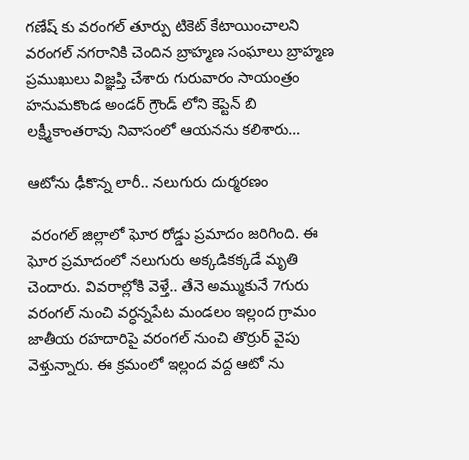గణేష్ కు వరంగల్ తూర్పు టికెట్ కేటాయించాలని వరంగల్ నగరానికి చెందిన బ్రాహ్మణ సంఘాలు బ్రాహ్మణ ప్రముఖులు విజ్ఞప్తి చేశారు గురువారం సాయంత్రం హనుమకొండ అండర్ గ్రౌండ్ లోని కెప్టెన్ బి లక్ష్మీకాంతరావు నివాసంలో ఆయనను కలిశారు…

ఆటోను ఢీకొన్న లారీ.. నలుగురు దుర్మరణం

 వరంగల్ జిల్లాలో ఘోర రోడ్డు ప్రమాదం జరిగింది. ఈ ఘోర ప్రమాదంలో నలుగురు అక్కడికక్కడే మృతి చెందారు. వివరాల్లోకి వెళ్తే.. తేనె అమ్ముకునే 7గురు వరంగల్ నుంచి వర్ధన్నపేట మండలం ఇల్లంద గ్రామం జాతీయ రహదారిపై వరంగల్ నుంచి తొర్రుర్ వైపు వెళ్తున్నారు. ఈ క్రమంలో ఇల్లంద వద్ద ఆటో ను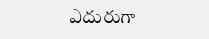ఎదురుగా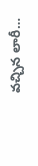వచ్చిన లారీ…